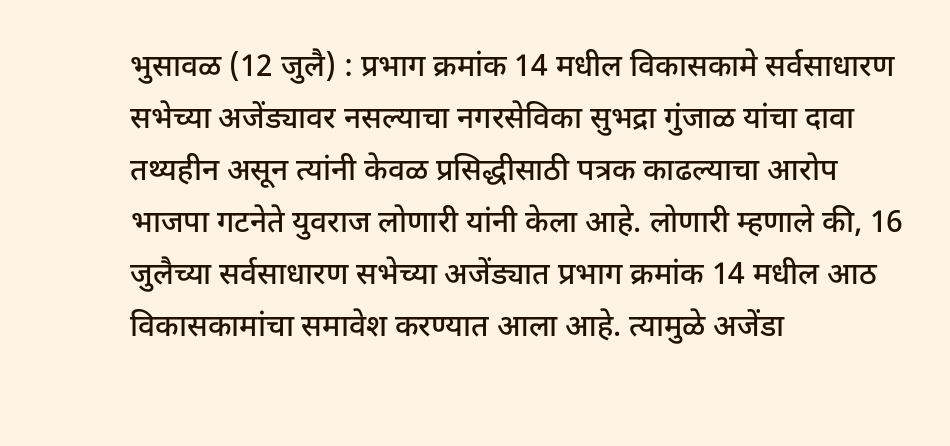भुसावळ (12 जुलै) : प्रभाग क्रमांक 14 मधील विकासकामे सर्वसाधारण सभेच्या अजेंड्यावर नसल्याचा नगरसेविका सुभद्रा गुंजाळ यांचा दावा तथ्यहीन असून त्यांनी केवळ प्रसिद्धीसाठी पत्रक काढल्याचा आरोप भाजपा गटनेते युवराज लोणारी यांनी केला आहे. लोणारी म्हणाले की, 16 जुलैच्या सर्वसाधारण सभेच्या अजेंड्यात प्रभाग क्रमांक 14 मधील आठ विकासकामांचा समावेश करण्यात आला आहे. त्यामुळे अजेंडा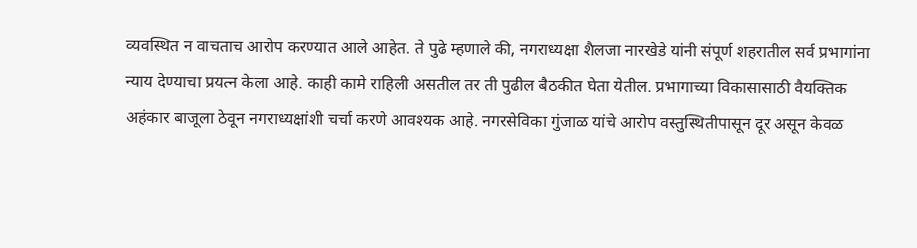व्यवस्थित न वाचताच आरोप करण्यात आले आहेत. ते पुढे म्हणाले की, नगराध्यक्षा शैलजा नारखेडे यांनी संपूर्ण शहरातील सर्व प्रभागांना न्याय देण्याचा प्रयत्न केला आहे. काही कामे राहिली असतील तर ती पुढील बैठकीत घेता येतील. प्रभागाच्या विकासासाठी वैयक्तिक अहंकार बाजूला ठेवून नगराध्यक्षांशी चर्चा करणे आवश्यक आहे. नगरसेविका गुंजाळ यांचे आरोप वस्तुस्थितीपासून दूर असून केवळ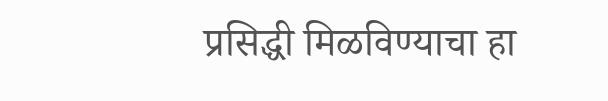प्रसिद्धी मिळविण्याचा हा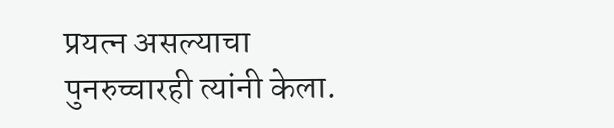प्रयत्न असल्याचा पुनरुच्चारही त्यांनी केला.